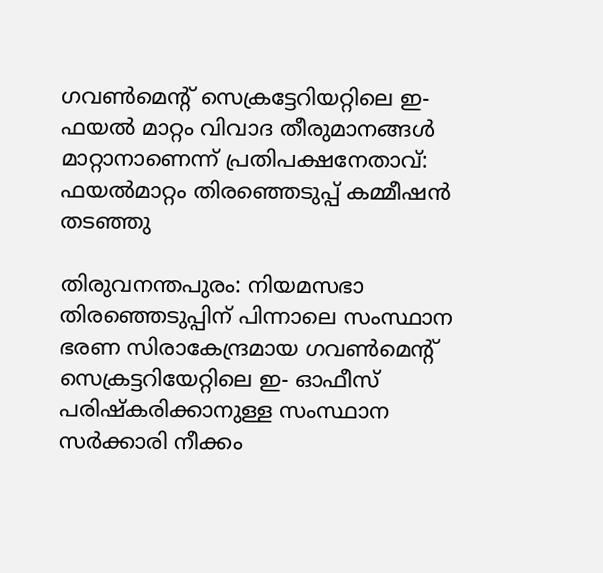ഗവൺമെന്റ് സെക്രട്ടേറിയറ്റിലെ ഇ- ഫയൽ മാറ്റം വിവാദ തീരുമാനങ്ങൾ മാറ്റാനാണെന്ന് പ്രതിപക്ഷനേതാവ്: ഫയൽമാറ്റം തിരഞ്ഞെടുപ്പ് കമ്മീഷൻ തടഞ്ഞു

തിരുവനന്തപുരം: നിയമസഭാ തിരഞ്ഞെടുപ്പിന് പിന്നാലെ സംസ്ഥാന ഭരണ സിരാകേന്ദ്രമായ ഗവൺമെന്റ് സെക്രട്ടറിയേറ്റിലെ ഇ- ഓഫീസ് പരിഷ്കരിക്കാനുള്ള സംസ്ഥാന സർക്കാരി നീക്കം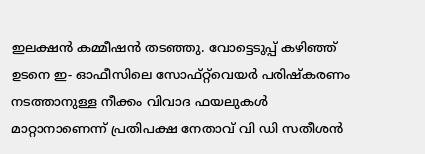ഇലക്ഷൻ കമ്മീഷൻ തടഞ്ഞു. വോട്ടെടുപ്പ് കഴിഞ്ഞ് ഉടനെ ഇ- ഓഫീസിലെ സോഫ്റ്റ്‌വെയർ പരിഷ്കരണം നടത്താനുള്ള നീക്കം വിവാദ ഫയലുകൾ മാറ്റാനാണെന്ന് പ്രതിപക്ഷ നേതാവ് വി ഡി സതീശൻ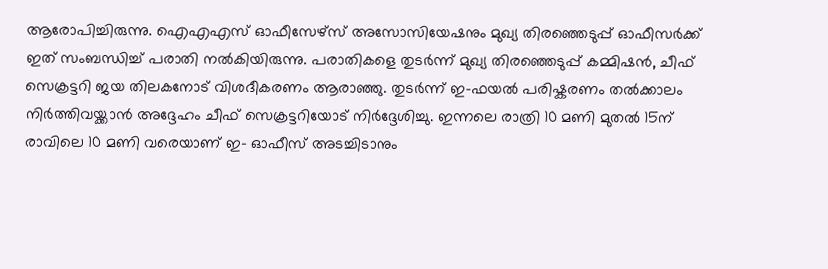ആരോപിച്ചിരുന്നു. ഐഎഎസ് ഓഫീസേഴ്സ് അസോസിയേഷനും മുഖ്യ തിരഞ്ഞെടുപ്പ് ഓഫീസർക്ക് ഇത് സംബന്ധിച്ച് പരാതി നൽകിയിരുന്നു. പരാതികളെ തുടർന്ന് മുഖ്യ തിരഞ്ഞെടുപ്പ് കമ്മിഷൻ, ചീഫ് സെക്രട്ടറി ജയ തിലകനോട് വിശദീകരണം ആരാഞ്ഞു. തുടർന്ന് ഇ-ഫയൽ പരിഷ്കരണം തൽക്കാലം നിർത്തിവയ്ക്കാൻ അദ്ദേഹം ചീഫ് സെക്രട്ടറിയോട് നിർദ്ദേശിച്ചു. ഇന്നലെ രാത്രി 10 മണി മുതൽ 15ന് രാവിലെ 10 മണി വരെയാണ് ഇ- ഓഫീസ് അടച്ചിടാനും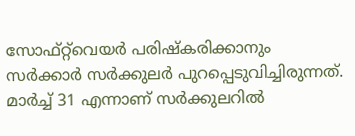സോഫ്റ്റ്‌വെയർ പരിഷ്കരിക്കാനും സർക്കാർ സർക്കുലർ പുറപ്പെടുവിച്ചിരുന്നത്. മാർച്ച് 31 എന്നാണ് സർക്കുലറിൽ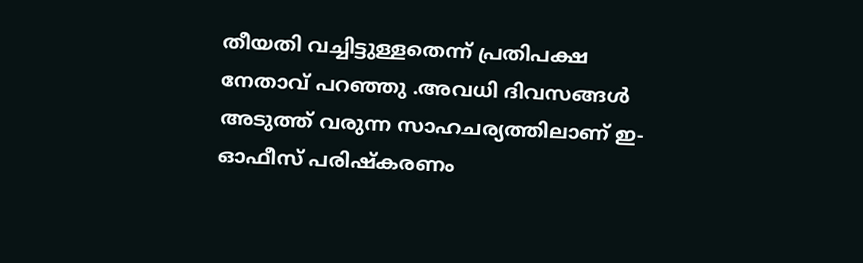തീയതി വച്ചിട്ടുള്ളതെന്ന് പ്രതിപക്ഷ നേതാവ് പറഞ്ഞു .അവധി ദിവസങ്ങൾ അടുത്ത് വരുന്ന സാഹചര്യത്തിലാണ് ഇ-ഓഫീസ് പരിഷ്കരണം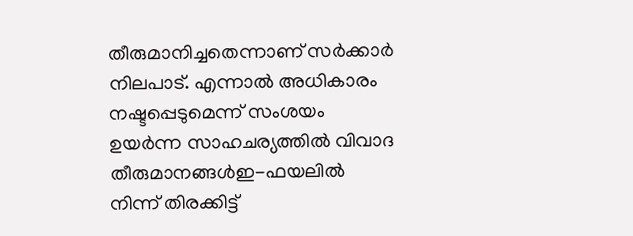തീരുമാനിച്ചതെന്നാണ് സർക്കാർ നിലപാട്. എന്നാൽ അധികാരം നഷ്ടപ്പെടുമെന്ന് സംശയം ഉയർന്ന സാഹചര്യത്തിൽ വിവാദ തീരുമാനങ്ങൾഇ-ഫയലിൽ നിന്ന് തിരക്കിട്ട്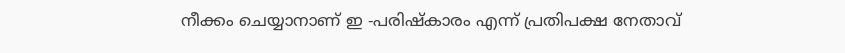നീക്കം ചെയ്യാനാണ് ഇ -പരിഷ്കാരം എന്ന് പ്രതിപക്ഷ നേതാവ്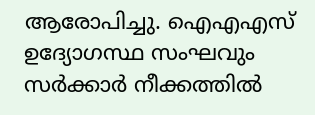ആരോപിച്ചു. ഐഎഎസ് ഉദ്യോഗസ്ഥ സംഘവും സർക്കാർ നീക്കത്തിൽ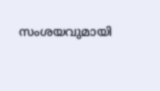സംശയവുമായി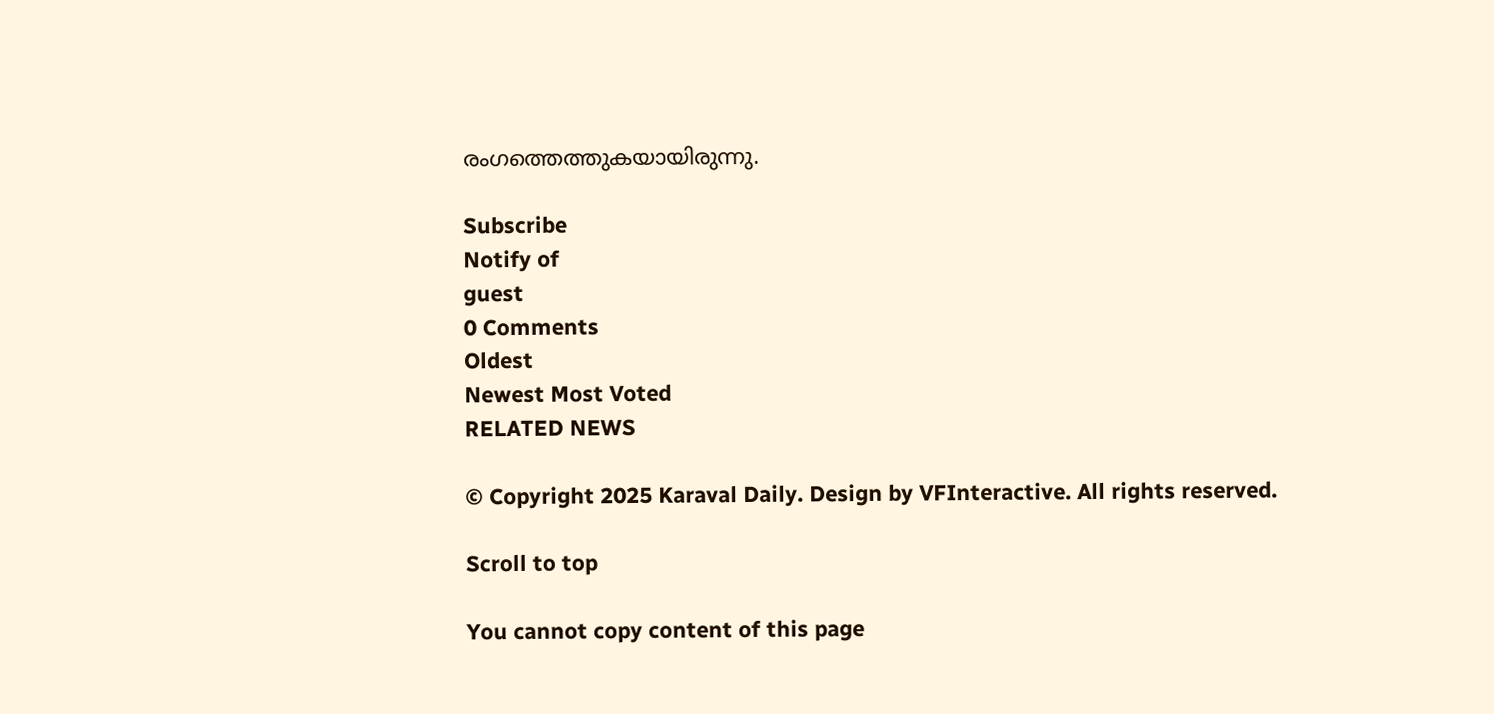രംഗത്തെത്തുകയായിരുന്നു.

Subscribe
Notify of
guest
0 Comments
Oldest
Newest Most Voted
RELATED NEWS

© Copyright 2025 Karaval Daily. Design by VFInteractive. All rights reserved.

Scroll to top

You cannot copy content of this page